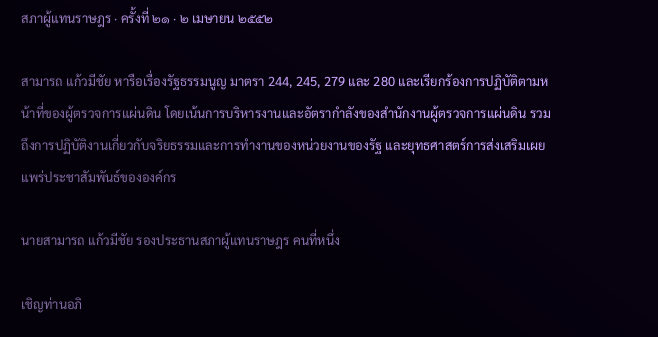สภาผู้แทนราษฎร · ครั้งที่ ๒๑ · ๒ เมษายน ๒๕๕๒

สามารถ แก้วมีชัย หารือเรื่องรัฐธรรมนูญ มาตรา 244, 245, 279 และ 280 และเรียกร้องการปฏิบัติตามหน้าที่ของผู้ตรวจการแผ่นดิน โดยเน้นการบริหารงานและอัตรากำลังของสํานักงานผู้ตรวจการแผ่นดิน รวมถึงการปฏิบัติงานเกี่ยวกับจริยธรรมและการทำงานของหน่วยงานของรัฐ และยุทธศาสตร์การส่งเสริมเผยแพร่ประชาสัมพันธ์ขององค์กร

นายสามารถ แก้วมีชัย รองประธานสภาผู้แทนราษฎร คนที่หนึ่ง

เชิญท่านอภิ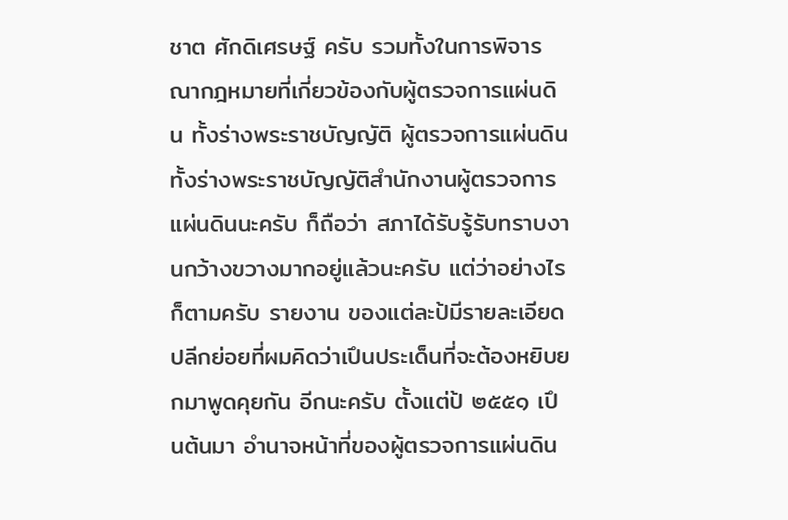ชาต ศักดิเศรษฐ์ ครับ รวมทั้งในการพิจารณากฎหมายที่เกี่ยวข้องกับผู้ตรวจการแผ่นดิน ทั้งร่างพระราชบัญญัติ ผู้ตรวจการแผ่นดิน ทั้งร่างพระราชบัญญัติสํานักงานผู้ตรวจการแผ่นดินนะครับ ก็ถือว่า สภาได้รับรู้รับทราบงานกว้างขวางมากอยู่แล้วนะครับ แต่ว่าอย่างไรก็ตามครับ รายงาน ของแต่ละป้มีรายละเอียดปลีกย่อยที่ผมคิดว่าเปึนประเด็นที่จะต้องหยิบยกมาพูดคุยกัน อีกนะครับ ตั้งแต่ป้ ๒๕๕๑ เปึนต้นมา อํานาจหน้าที่ของผู้ตรวจการแผ่นดิน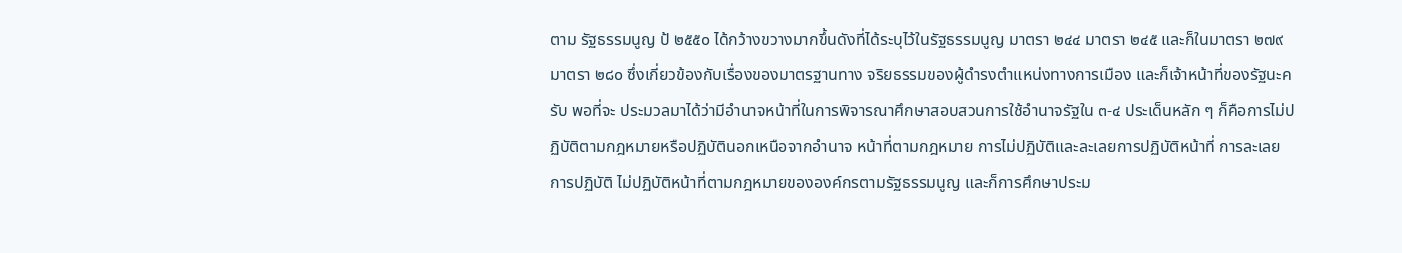ตาม รัฐธรรมนูญ ป้ ๒๕๕๐ ได้กว้างขวางมากขึ้นดังที่ได้ระบุไว้ในรัฐธรรมนูญ มาตรา ๒๔๔ มาตรา ๒๔๕ และก็ในมาตรา ๒๗๙ มาตรา ๒๘๐ ซึ่งเกี่ยวข้องกับเรื่องของมาตรฐานทาง จริยธรรมของผู้ดํารงตําแหน่งทางการเมือง และก็เจ้าหน้าที่ของรัฐนะครับ พอที่จะ ประมวลมาได้ว่ามีอํานาจหน้าที่ในการพิจารณาศึกษาสอบสวนการใช้อํานาจรัฐใน ๓-๔ ประเด็นหลัก ๆ ก็คือการไม่ปฏิบัติตามกฎหมายหรือปฏิบัตินอกเหนือจากอํานาจ หน้าที่ตามกฎหมาย การไม่ปฏิบัติและละเลยการปฏิบัติหน้าที่ การละเลยการปฏิบัติ ไม่ปฏิบัติหน้าที่ตามกฎหมายขององค์กรตามรัฐธรรมนูญ และก็การศึกษาประม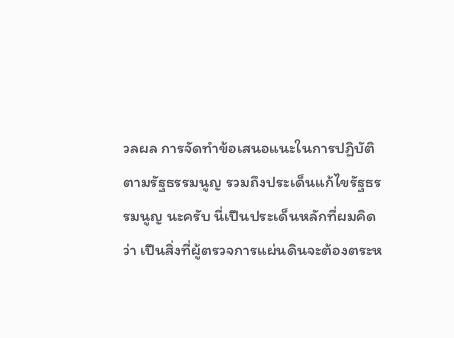วลผล การจัดทําข้อเสนอแนะในการปฏิบัติตามรัฐธรรมนูญ รวมถึงประเด็นแก้ไขรัฐธรรมนูญ นะครับ นี่เปึนประเด็นหลักที่ผมคิดว่า เปึนสิ่งที่ผู้ตรวจการแผ่นดินจะต้องตระห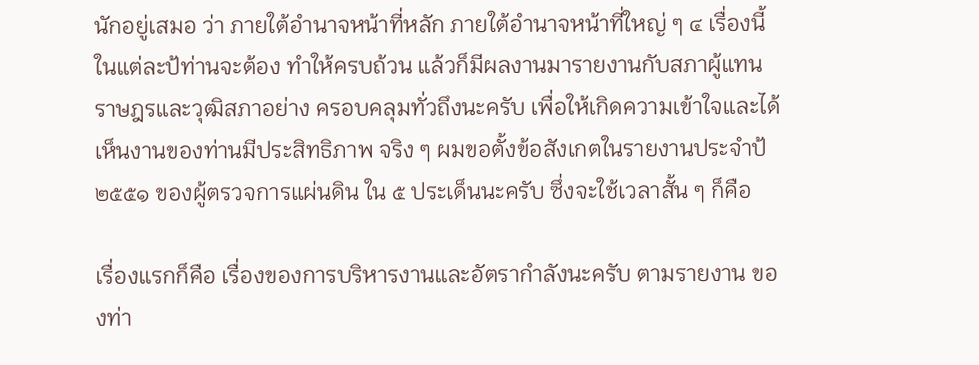นักอยู่เสมอ ว่า ภายใต้อํานาจหน้าที่หลัก ภายใต้อํานาจหน้าที่ใหญ่ ๆ ๔ เรื่องนี้ในแต่ละป้ท่านจะต้อง ทําให้ครบถ้วน แล้วก็มีผลงานมารายงานกับสภาผู้แทนราษฎรและวุฒิสภาอย่าง ครอบคลุมทั่วถึงนะครับ เพื่อให้เกิดความเข้าใจและได้เห็นงานของท่านมีประสิทธิภาพ จริง ๆ ผมขอตั้งข้อสังเกตในรายงานประจําป้ ๒๕๕๑ ของผู้ตรวจการแผ่นดิน ใน ๕ ประเด็นนะครับ ซึ่งจะใช้เวลาสั้น ๆ ก็คือ

เรื่องแรกก็คือ เรื่องของการบริหารงานและอัตรากําลังนะครับ ตามรายงาน ของท่า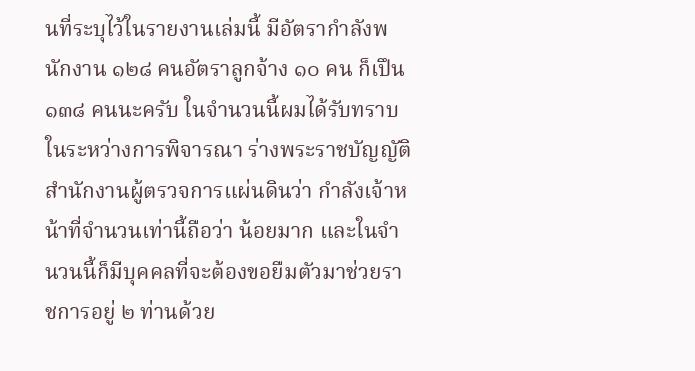นที่ระบุไว้ในรายงานเล่มนี้ มีอัตรากําลังพนักงาน ๑๒๘ คนอัตราลูกจ้าง ๑๐ คน ก็เปึน ๑๓๘ คนนะครับ ในจํานวนนี้ผมได้รับทราบในระหว่างการพิจารณา ร่างพระราชบัญญัติสํานักงานผู้ตรวจการแผ่นดินว่า กําลังเจ้าหน้าที่จํานวนเท่านี้ถือว่า น้อยมาก และในจํานวนนี้ก็มีบุคคลที่จะต้องขอยืมตัวมาช่วยราชการอยู่ ๒ ท่านด้วย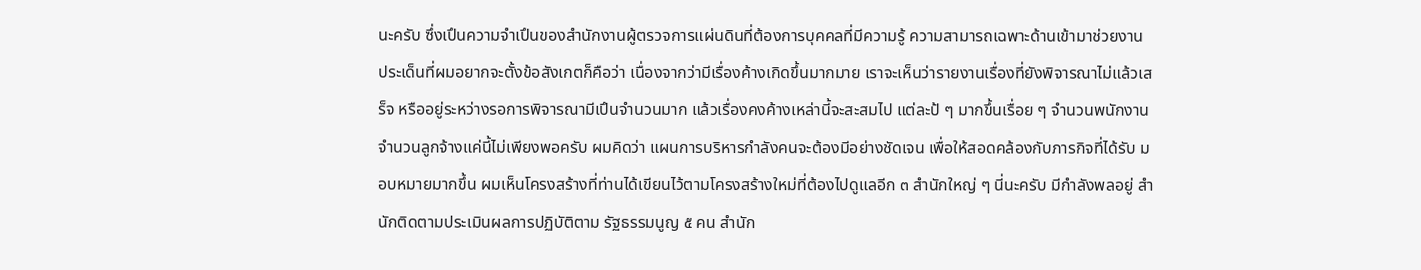นะครับ ซึ่งเปึนความจําเปึนของสํานักงานผู้ตรวจการแผ่นดินที่ต้องการบุคคลที่มีความรู้ ความสามารถเฉพาะด้านเข้ามาช่วยงาน ประเด็นที่ผมอยากจะตั้งข้อสังเกตก็คือว่า เนื่องจากว่ามีเรื่องค้างเกิดขึ้นมากมาย เราจะเห็นว่ารายงานเรื่องที่ยังพิจารณาไม่แล้วเสร็จ หรืออยู่ระหว่างรอการพิจารณามีเปึนจํานวนมาก แล้วเรื่องคงค้างเหล่านี้จะสะสมไป แต่ละป้ ๆ มากขึ้นเรื่อย ๆ จํานวนพนักงาน จํานวนลูกจ้างแค่นี้ไม่เพียงพอครับ ผมคิดว่า แผนการบริหารกําลังคนจะต้องมีอย่างชัดเจน เพื่อให้สอดคล้องกับภารกิจที่ได้รับ มอบหมายมากขึ้น ผมเห็นโครงสร้างที่ท่านได้เขียนไว้ตามโครงสร้างใหม่ที่ต้องไปดูแลอีก ๓ สํานักใหญ่ ๆ นี่นะครับ มีกําลังพลอยู่ สํานักติดตามประเมินผลการปฏิบัติตาม รัฐธรรมนูญ ๕ คน สํานัก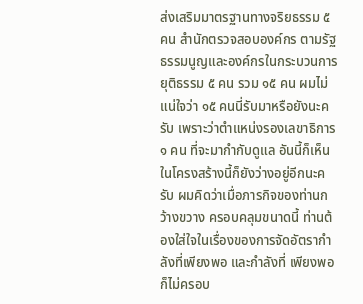ส่งเสริมมาตรฐานทางจริยธรรม ๕ คน สํานักตรวจสอบองค์กร ตามรัฐธรรมนูญและองค์กรในกระบวนการยุติธรรม ๕ คน รวม ๑๕ คน ผมไม่แน่ใจว่า ๑๕ คนนี่รับมาหรือยังนะครับ เพราะว่าตําแหน่งรองเลขาธิการ ๑ คน ที่จะมากํากับดูแล อันนี้ก็เห็นในโครงสร้างนี้ก็ยังว่างอยู่อีกนะครับ ผมคิดว่าเมื่อภารกิจของท่านกว้างขวาง ครอบคลุมขนาดนี้ ท่านต้องใส่ใจในเรื่องของการจัดอัตรากําลังที่เพียงพอ และกําลังที่ เพียงพอก็ไม่ครอบ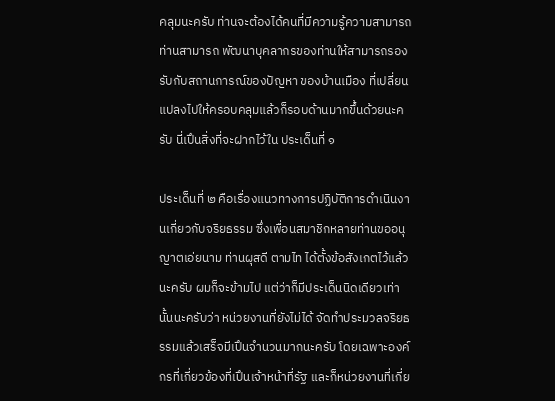คลุมนะครับ ท่านจะต้องได้คนที่มีความรู้ความสามารถ ท่านสามารถ พัฒนาบุคลากรของท่านให้สามารถรองรับกับสถานการณ์ของปัญหา ของบ้านเมือง ที่เปลี่ยนแปลงไปให้ครอบคลุมแล้วก็รอบด้านมากขึ้นด้วยนะครับ นี่เปึนสิ่งที่จะฝากไว้ใน ประเด็นที่ ๑

ประเด็นที่ ๒ คือเรื่องแนวทางการปฏิบัติการดําเนินงานเกี่ยวกับจริยธรรม ซึ่งเพื่อนสมาชิกหลายท่านขออนุญาตเอ่ยนาม ท่านผุสดี ตามไท ได้ตั้งข้อสังเกตไว้แล้ว นะครับ ผมก็จะข้ามไป แต่ว่าก็มีประเด็นนิดเดียวเท่านั้นนะครับว่า หน่วยงานที่ยังไม่ได้ จัดทําประมวลจริยธรรมแล้วเสร็จมีเปึนจํานวนมากนะครับ โดยเฉพาะองค์กรที่เกี่ยวข้องที่เปึนเจ้าหน้าที่รัฐ และก็หน่วยงานที่เกี่ย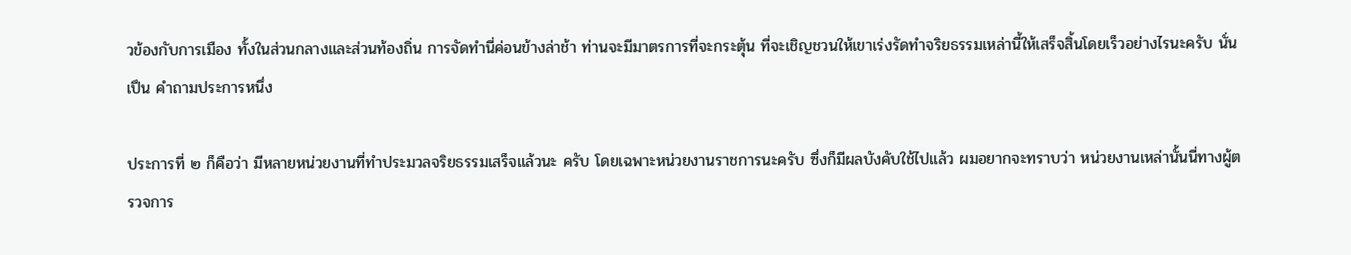วข้องกับการเมือง ทั้งในส่วนกลางและส่วนท้องถิ่น การจัดทํานี่ค่อนข้างล่าช้า ท่านจะมีมาตรการที่จะกระตุ้น ที่จะเชิญชวนให้เขาเร่งรัดทําจริยธรรมเหล่านี้ให้เสร็จสิ้นโดยเร็วอย่างไรนะครับ นั่นเปึน คําถามประการหนึ่ง

ประการที่ ๒ ก็คือว่า มีหลายหน่วยงานที่ทําประมวลจริยธรรมเสร็จแล้วนะ ครับ โดยเฉพาะหน่วยงานราชการนะครับ ซึ่งก็มีผลบังคับใช้ไปแล้ว ผมอยากจะทราบว่า หน่วยงานเหล่านั้นนี่ทางผู้ตรวจการ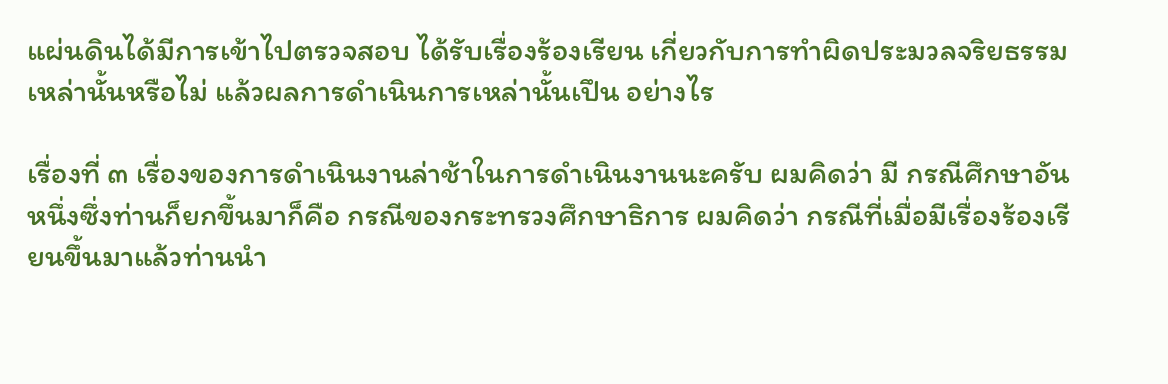แผ่นดินได้มีการเข้าไปตรวจสอบ ได้รับเรื่องร้องเรียน เกี่ยวกับการทําผิดประมวลจริยธรรมเหล่านั้นหรือไม่ แล้วผลการดําเนินการเหล่านั้นเปึน อย่างไร

เรื่องที่ ๓ เรื่องของการดําเนินงานล่าช้าในการดําเนินงานนะครับ ผมคิดว่า มี กรณีศึกษาอันหนึ่งซึ่งท่านก็ยกขึ้นมาก็คือ กรณีของกระทรวงศึกษาธิการ ผมคิดว่า กรณีที่เมื่อมีเรื่องร้องเรียนขึ้นมาแล้วท่านนํา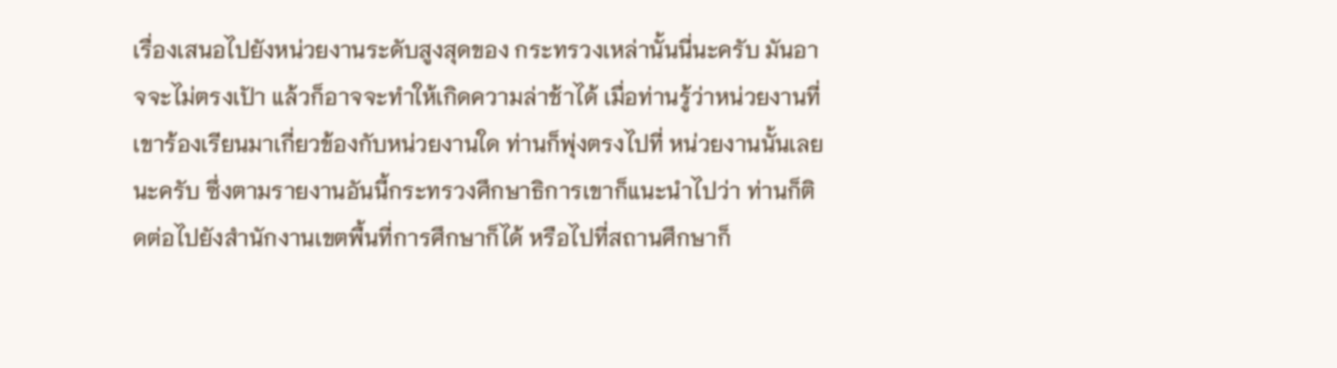เรื่องเสนอไปยังหน่วยงานระดับสูงสุดของ กระทรวงเหล่านั้นนี่นะครับ มันอาจจะไม่ตรงเปัา แล้วก็อาจจะทําให้เกิดความล่าช้าได้ เมื่อท่านรู้ว่าหน่วยงานที่เขาร้องเรียนมาเกี่ยวข้องกับหน่วยงานใด ท่านก็พุ่งตรงไปที่ หน่วยงานนั้นเลยนะครับ ซึ่งตามรายงานอันนี้กระทรวงศึกษาธิการเขาก็แนะนําไปว่า ท่านก็ติดต่อไปยังสํานักงานเขตพื้นที่การศึกษาก็ได้ หรือไปที่สถานศึกษาก็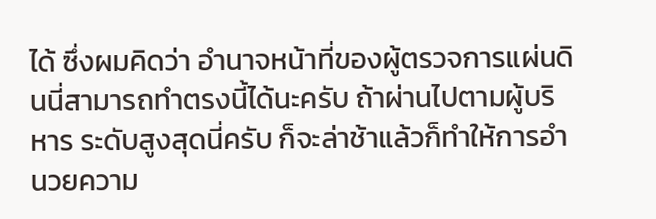ได้ ซึ่งผมคิดว่า อํานาจหน้าที่ของผู้ตรวจการแผ่นดินนี่สามารถทําตรงนี้ได้นะครับ ถ้าผ่านไปตามผู้บริหาร ระดับสูงสุดนี่ครับ ก็จะล่าช้าแล้วก็ทําให้การอํานวยความ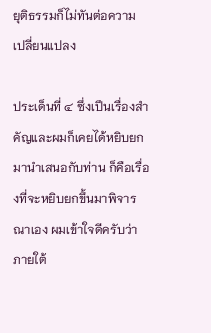ยุติธรรมก็ไม่ทันต่อความ เปลี่ยนแปลง

ประเด็นที่ ๔ ซึ่งเปึนเรื่องสําคัญและผมก็เคยได้หยิบยกมานําเสนอกับท่าน ก็คือเรื่องที่จะหยิบยกขึ้นมาพิจารณาเอง ผมเข้าใจดีครับว่า ภายใต้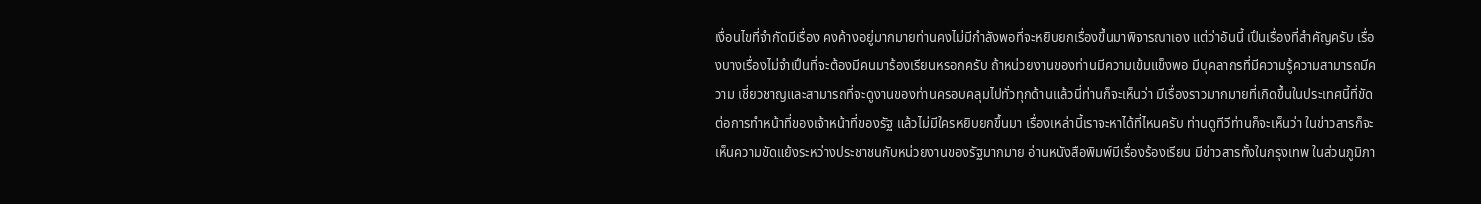เงื่อนไขที่จํากัดมีเรื่อง คงค้างอยู่มากมายท่านคงไม่มีกําลังพอที่จะหยิบยกเรื่องขึ้นมาพิจารณาเอง แต่ว่าอันนี้ เปึนเรื่องที่สําคัญครับ เรื่องบางเรื่องไม่จําเปึนที่จะต้องมีคนมาร้องเรียนหรอกครับ ถ้าหน่วยงานของท่านมีความเข้มแข็งพอ มีบุคลากรที่มีความรู้ความสามารถมีความ เชี่ยวชาญและสามารถที่จะดูงานของท่านครอบคลุมไปทั่วทุกด้านแล้วนี่ท่านก็จะเห็นว่า มีเรื่องราวมากมายที่เกิดขึ้นในประเทศนี้ที่ขัดต่อการทําหน้าที่ของเจ้าหน้าที่ของรัฐ แล้วไม่มีใครหยิบยกขึ้นมา เรื่องเหล่านี้เราจะหาได้ที่ไหนครับ ท่านดูทีวีท่านก็จะเห็นว่า ในข่าวสารก็จะเห็นความขัดแย้งระหว่างประชาชนกับหน่วยงานของรัฐมากมาย อ่านหนังสือพิมพ์มีเรื่องร้องเรียน มีข่าวสารทั้งในกรุงเทพ ในส่วนภูมิภา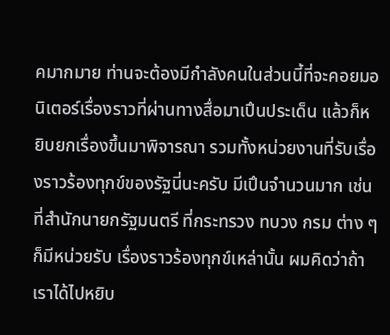คมากมาย ท่านจะต้องมีกําลังคนในส่วนนี้ที่จะคอยมอนิเตอร์เรื่องราวที่ผ่านทางสื่อมาเปึนประเด็น แล้วก็หยิบยกเรื่องขึ้นมาพิจารณา รวมทั้งหน่วยงานที่รับเรื่องราวร้องทุกข์ของรัฐนี่นะครับ มีเปึนจํานวนมาก เช่น ที่สํานักนายกรัฐมนตรี ที่กระทรวง ทบวง กรม ต่าง ๆ ก็มีหน่วยรับ เรื่องราวร้องทุกข์เหล่านั้น ผมคิดว่าถ้าเราได้ไปหยิบ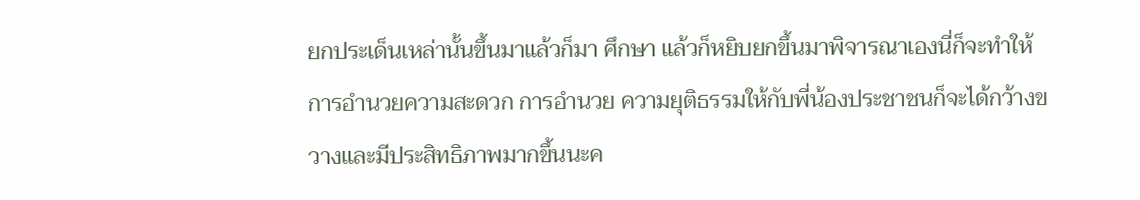ยกประเด็นเหล่านั้นขึ้นมาแล้วก็มา ศึกษา แล้วก็หยิบยกขึ้นมาพิจารณาเองนี่ก็จะทําให้การอํานวยความสะดวก การอํานวย ความยุติธรรมให้กับพี่น้องประชาชนก็จะได้กว้างขวางและมีประสิทธิภาพมากขึ้นนะค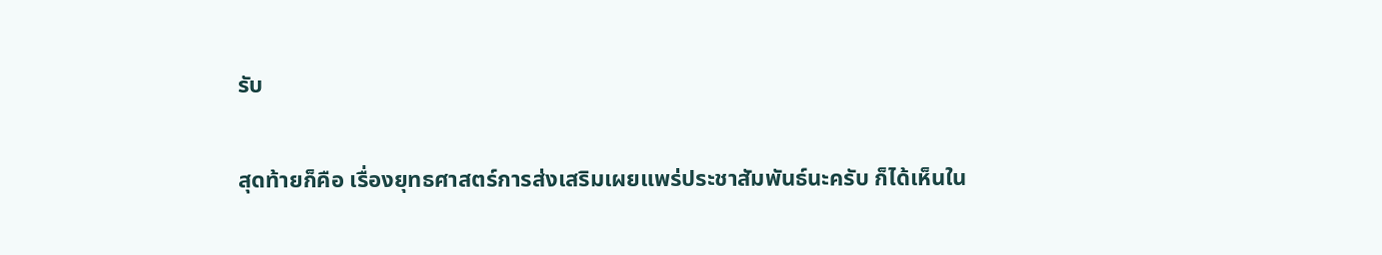รับ

สุดท้ายก็คือ เรื่องยุทธศาสตร์การส่งเสริมเผยแพร่ประชาสัมพันธ์นะครับ ก็ได้เห็นใน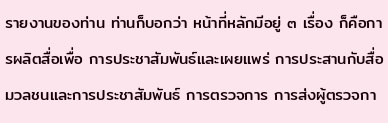รายงานของท่าน ท่านก็บอกว่า หน้าที่หลักมีอยู่ ๓ เรื่อง ก็คือการผลิตสื่อเพื่อ การประชาสัมพันธ์และเผยแพร่ การประสานกับสื่อมวลชนและการประชาสัมพันธ์ การตรวจการ การส่งผู้ตรวจกา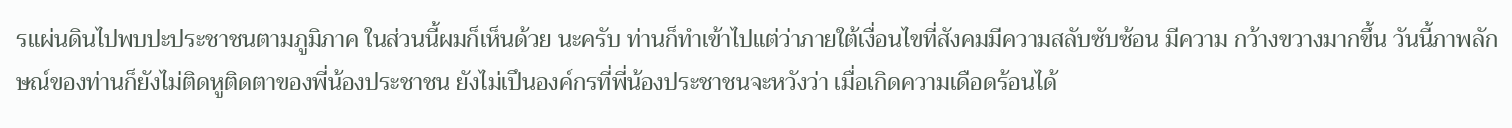รแผ่นดินไปพบปะประชาชนตามภูมิภาค ในส่วนนี้ผมก็เห็นด้วย นะครับ ท่านก็ทําเข้าไปแต่ว่าภายใต้เงื่อนไขที่สังคมมีความสลับซับซ้อน มีความ กว้างขวางมากขึ้น วันนี้ภาพลักษณ์ของท่านก็ยังไม่ติดหูติดตาของพี่น้องประชาชน ยังไม่เปึนองค์กรที่พี่น้องประชาชนจะหวังว่า เมื่อเกิดความเดือดร้อนได้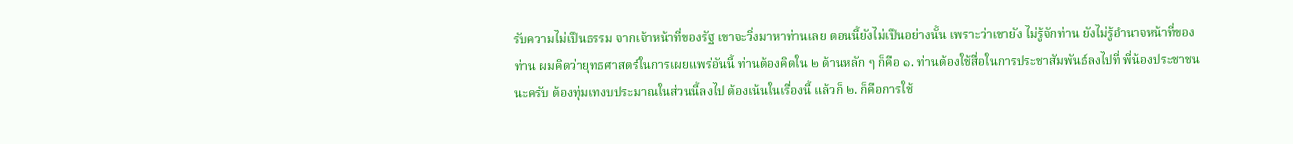รับความไม่เปึนธรรม จากเจ้าหน้าที่ของรัฐ เขาจะวิ่งมาหาท่านเลย ตอนนี้ยังไม่เปึนอย่างนั้น เพราะว่าเขายัง ไม่รู้จักท่าน ยังไม่รู้อํานาจหน้าที่ของท่าน ผมคิดว่ายุทธศาสตร์ในการเผยแพร่อันนี้ ท่านต้องคิดใน ๒ ด้านหลัก ๆ ก็คือ ๑. ท่านต้องใช้สื่อในการประชาสัมพันธ์ลงไปที่ พี่น้องประชาชนนะครับ ต้องทุ่มเทงบประมาณในส่วนนี้ลงไป ต้องเน้นในเรื่องนี้ แล้วก็ ๒. ก็คือการใช้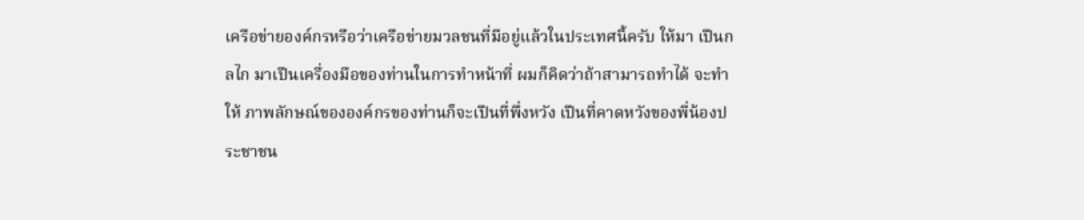เครือข่ายองค์กรหรือว่าเครือข่ายมวลชนที่มีอยู่แล้วในประเทศนี้ครับ ให้มา เปึนกลไก มาเปึนเครื่องมือของท่านในการทําหน้าที่ ผมก็คิดว่าถ้าสามารถทําได้ จะทําให้ ภาพลักษณ์ขององค์กรของท่านก็จะเปึนที่พึ่งหวัง เปึนที่คาดหวังของพี่น้องประชาชน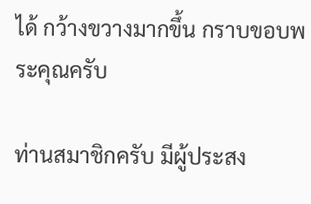ได้ กว้างขวางมากขึ้น กราบขอบพระคุณครับ

ท่านสมาชิกครับ มีผู้ประสง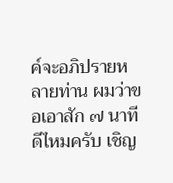ค์จะอภิปรายหลายท่าน ผมว่าขอเอาสัก ๗ นาทีดีไหมครับ เชิญ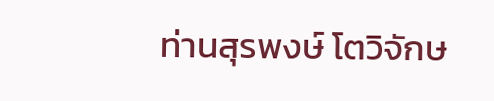ท่านสุรพงษ์ โตวิจักษ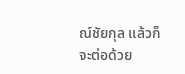ณ์ชัยกุล แล้วก็จะต่อด้วย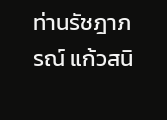ท่านรัชฎาภรณ์ แก้วสนิ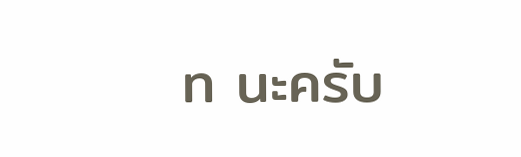ท นะครับ